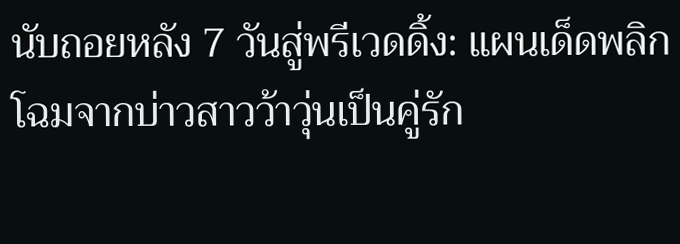นับถอยหลัง 7 วันสู่พรีเวดดิ้ง: แผนเด็ดพลิกโฉมจากบ่าวสาวว้าวุ่นเป็นคู่รัก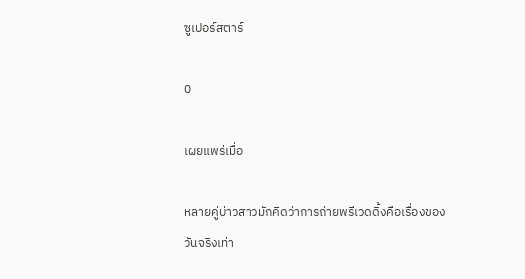ซูเปอร์สตาร์

0

เผยแพร่เมื่อ

หลายคู่บ่าวสาวมักคิดว่าการถ่ายพรีเวดดิ้งคือเรื่องของวันจริงเท่า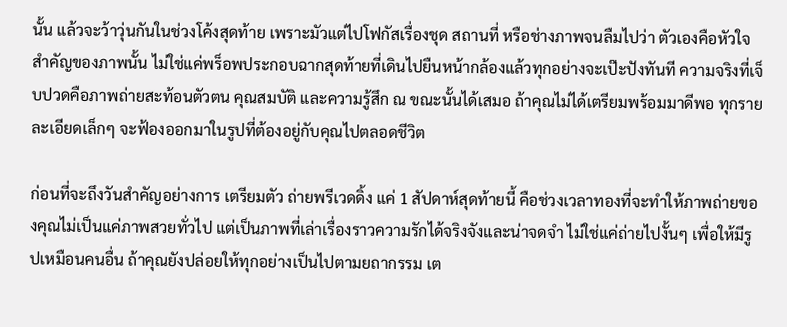นั้น แล้วจะว้าวุ่นกันในช่วงโค้งสุดท้าย เพราะมัวแต่ไปโฟกัสเรื่องชุด สถานที่ หรือช่างภาพจนลืมไปว่า ตัวเองคือหัวใจสำคัญของภาพนั้น ไม่ใช่แค่พร็อพประกอบฉากสุดท้ายที่เดินไปยืนหน้ากล้องแล้วทุกอย่างจะเป๊ะปังทันที ความจริงที่เจ็บปวดคือภาพถ่ายสะท้อนตัวตน คุณสมบัติ และความรู้สึก ณ ขณะนั้นได้เสมอ ถ้าคุณไม่ได้เตรียมพร้อมมาดีพอ ทุกรายละเอียดเล็กๆ จะฟ้องออกมาในรูปที่ต้องอยู่กับคุณไปตลอดชีวิต

ก่อนที่จะถึงวันสำคัญอย่างการ เตรียมตัว ถ่ายพรีเวดดิ้ง แค่ 1 สัปดาห์สุดท้ายนี้ คือช่วงเวลาทองที่จะทำให้ภาพถ่ายของคุณไม่เป็นแค่ภาพสวยทั่วไป แต่เป็นภาพที่เล่าเรื่องราวความรักได้จริงจังและน่าจดจำ ไม่ใช่แค่ถ่ายไปงั้นๆ เพื่อให้มีรูปเหมือนคนอื่น ถ้าคุณยังปล่อยให้ทุกอย่างเป็นไปตามยถากรรม เต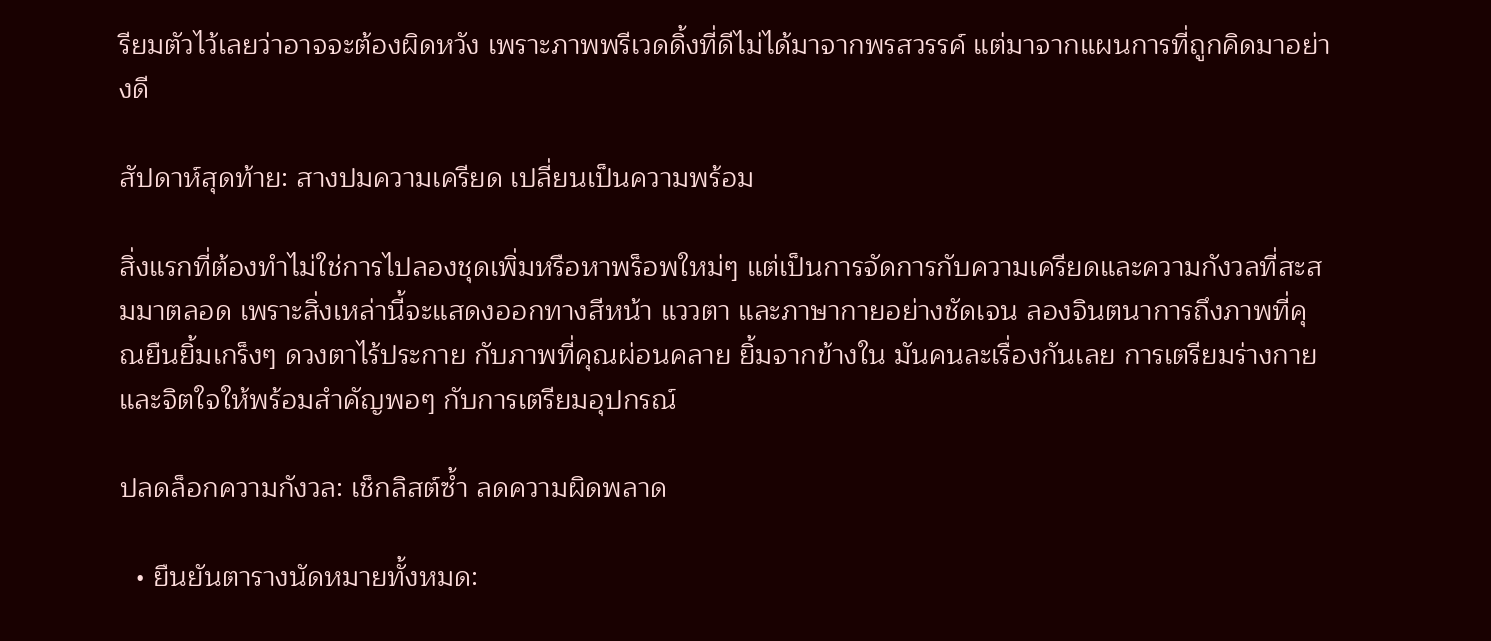รียมตัวไว้เลยว่าอาจจะต้องผิดหวัง เพราะภาพพรีเวดดิ้งที่ดีไม่ได้มาจากพรสวรรค์ แต่มาจากแผนการที่ถูกคิดมาอย่างดี

สัปดาห์สุดท้าย: สางปมความเครียด เปลี่ยนเป็นความพร้อม

สิ่งแรกที่ต้องทำไม่ใช่การไปลองชุดเพิ่มหรือหาพร็อพใหม่ๆ แต่เป็นการจัดการกับความเครียดและความกังวลที่สะสมมาตลอด เพราะสิ่งเหล่านี้จะแสดงออกทางสีหน้า แววตา และภาษากายอย่างชัดเจน ลองจินตนาการถึงภาพที่คุณยืนยิ้มเกร็งๆ ดวงตาไร้ประกาย กับภาพที่คุณผ่อนคลาย ยิ้มจากข้างใน มันคนละเรื่องกันเลย การเตรียมร่างกายและจิตใจให้พร้อมสำคัญพอๆ กับการเตรียมอุปกรณ์

ปลดล็อกความกังวล: เช็กลิสต์ซ้ำ ลดความผิดพลาด

  • ยืนยันตารางนัดหมายทั้งหมด: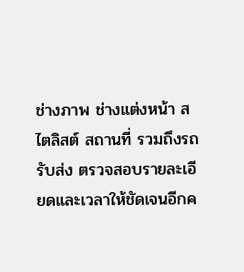ช่างภาพ ช่างแต่งหน้า สไตลิสต์ สถานที่ รวมถึงรถรับส่ง ตรวจสอบรายละเอียดและเวลาให้ชัดเจนอีกค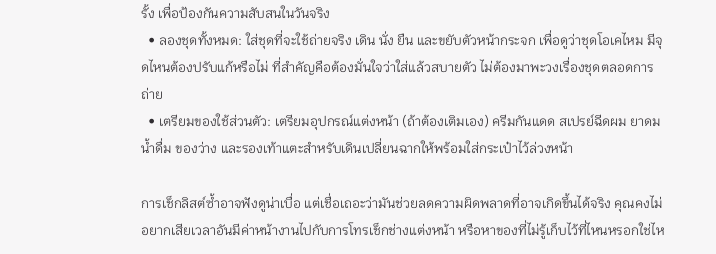รั้ง เพื่อป้องกันความสับสนในวันจริง
  • ลองชุดทั้งหมด: ใส่ชุดที่จะใช้ถ่ายจริง เดิน นั่ง ยืน และขยับตัวหน้ากระจก เพื่อดูว่าชุดโอเคไหม มีจุดไหนต้องปรับแก้หรือไม่ ที่สำคัญคือต้องมั่นใจว่าใส่แล้วสบายตัว ไม่ต้องมาพะวงเรื่องชุดตลอดการถ่าย
  • เตรียมของใช้ส่วนตัว: เตรียมอุปกรณ์แต่งหน้า (ถ้าต้องเติมเอง) ครีมกันแดด สเปรย์ฉีดผม ยาดม น้ำดื่ม ของว่าง และรองเท้าแตะสำหรับเดินเปลี่ยนฉากให้พร้อมใส่กระเป๋าไว้ล่วงหน้า

การเช็กลิสต์ซ้ำอาจฟังดูน่าเบื่อ แต่เชื่อเถอะว่ามันช่วยลดความผิดพลาดที่อาจเกิดขึ้นได้จริง คุณคงไม่อยากเสียเวลาอันมีค่าหน้างานไปกับการโทรเช็กช่างแต่งหน้า หรือหาของที่ไม่รู้เก็บไว้ที่ไหนหรอกใช่ไห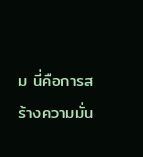ม นี่คือการสร้างความมั่น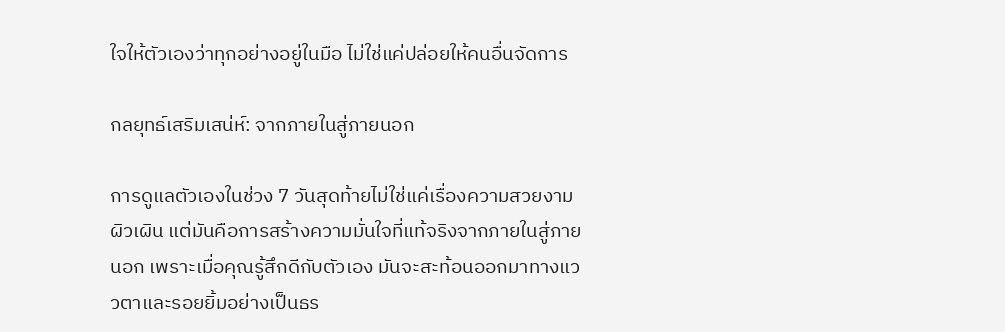ใจให้ตัวเองว่าทุกอย่างอยู่ในมือ ไม่ใช่แค่ปล่อยให้คนอื่นจัดการ

กลยุทธ์เสริมเสน่ห์: จากภายในสู่ภายนอก

การดูแลตัวเองในช่วง 7 วันสุดท้ายไม่ใช่แค่เรื่องความสวยงามผิวเผิน แต่มันคือการสร้างความมั่นใจที่แท้จริงจากภายในสู่ภายนอก เพราะเมื่อคุณรู้สึกดีกับตัวเอง มันจะสะท้อนออกมาทางแววตาและรอยยิ้มอย่างเป็นธร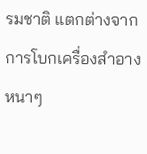รมชาติ แตกต่างจากการโบกเครื่องสำอางหนาๆ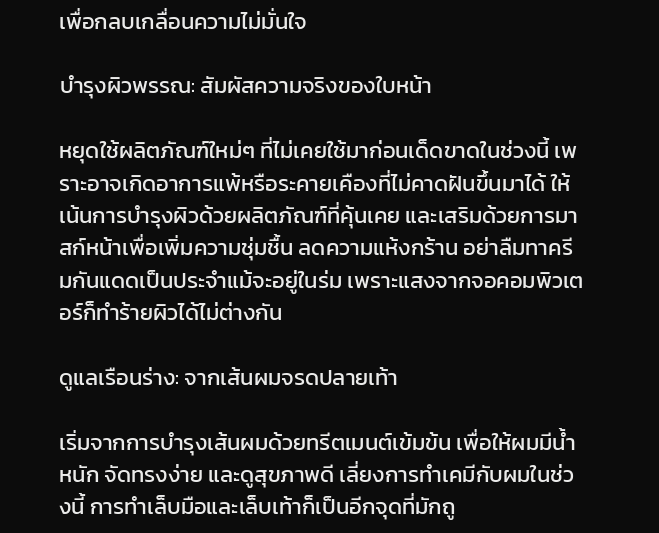เพื่อกลบเกลื่อนความไม่มั่นใจ

บำรุงผิวพรรณ: สัมผัสความจริงของใบหน้า

หยุดใช้ผลิตภัณฑ์ใหม่ๆ ที่ไม่เคยใช้มาก่อนเด็ดขาดในช่วงนี้ เพราะอาจเกิดอาการแพ้หรือระคายเคืองที่ไม่คาดฝันขึ้นมาได้ ให้เน้นการบำรุงผิวด้วยผลิตภัณฑ์ที่คุ้นเคย และเสริมด้วยการมาสก์หน้าเพื่อเพิ่มความชุ่มชื้น ลดความแห้งกร้าน อย่าลืมทาครีมกันแดดเป็นประจำแม้จะอยู่ในร่ม เพราะแสงจากจอคอมพิวเตอร์ก็ทำร้ายผิวได้ไม่ต่างกัน

ดูแลเรือนร่าง: จากเส้นผมจรดปลายเท้า

เริ่มจากการบำรุงเส้นผมด้วยทรีตเมนต์เข้มข้น เพื่อให้ผมมีน้ำหนัก จัดทรงง่าย และดูสุขภาพดี เลี่ยงการทำเคมีกับผมในช่วงนี้ การทำเล็บมือและเล็บเท้าก็เป็นอีกจุดที่มักถู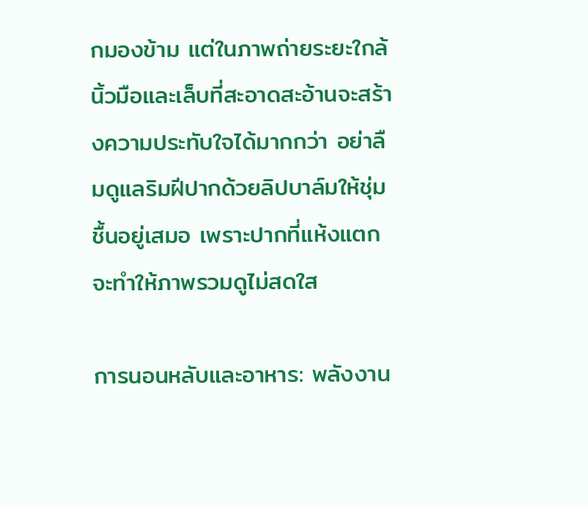กมองข้าม แต่ในภาพถ่ายระยะใกล้ นิ้วมือและเล็บที่สะอาดสะอ้านจะสร้างความประทับใจได้มากกว่า อย่าลืมดูแลริมฝีปากด้วยลิปบาล์มให้ชุ่มชื้นอยู่เสมอ เพราะปากที่แห้งแตกจะทำให้ภาพรวมดูไม่สดใส

การนอนหลับและอาหาร: พลังงาน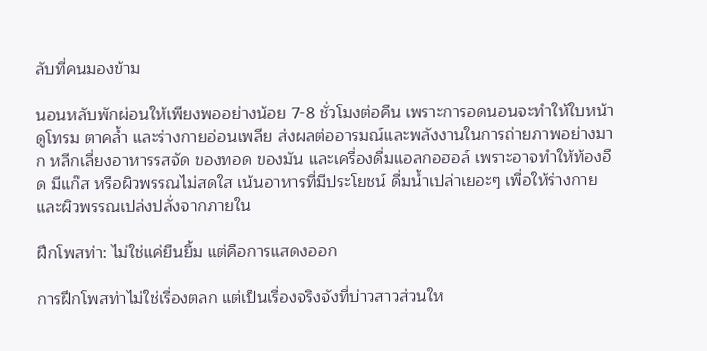ลับที่คนมองข้าม

นอนหลับพักผ่อนให้เพียงพออย่างน้อย 7-8 ชั่วโมงต่อคืน เพราะการอดนอนจะทำให้ใบหน้าดูโทรม ตาคล้ำ และร่างกายอ่อนเพลีย ส่งผลต่ออารมณ์และพลังงานในการถ่ายภาพอย่างมาก หลีกเลี่ยงอาหารรสจัด ของทอด ของมัน และเครื่องดื่มแอลกอฮอล์ เพราะอาจทำให้ท้องอืด มีแก๊ส หรือผิวพรรณไม่สดใส เน้นอาหารที่มีประโยชน์ ดื่มน้ำเปล่าเยอะๆ เพื่อให้ร่างกายและผิวพรรณเปล่งปลั่งจากภายใน

ฝึกโพสท่า: ไม่ใช่แค่ยืนยิ้ม แต่คือการแสดงออก

การฝึกโพสท่าไม่ใช่เรื่องตลก แต่เป็นเรื่องจริงจังที่บ่าวสาวส่วนให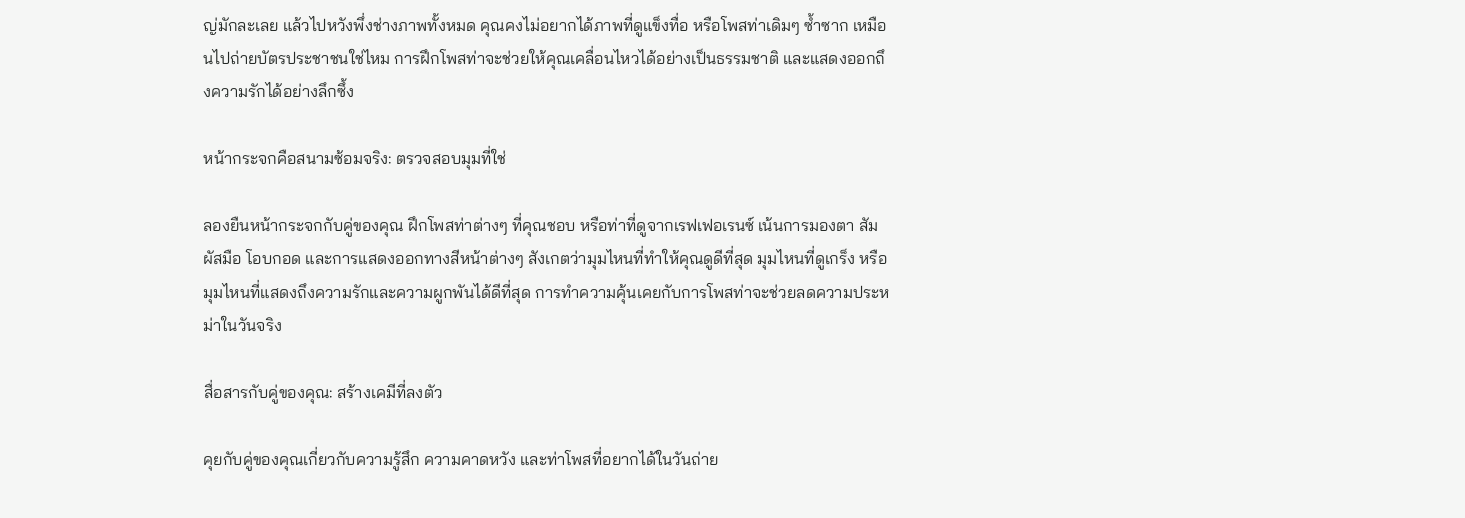ญ่มักละเลย แล้วไปหวังพึ่งช่างภาพทั้งหมด คุณคงไม่อยากได้ภาพที่ดูแข็งทื่อ หรือโพสท่าเดิมๆ ซ้ำซาก เหมือนไปถ่ายบัตรประชาชนใช่ไหม การฝึกโพสท่าจะช่วยให้คุณเคลื่อนไหวได้อย่างเป็นธรรมชาติ และแสดงออกถึงความรักได้อย่างลึกซึ้ง

หน้ากระจกคือสนามซ้อมจริง: ตรวจสอบมุมที่ใช่

ลองยืนหน้ากระจกกับคู่ของคุณ ฝึกโพสท่าต่างๆ ที่คุณชอบ หรือท่าที่ดูจากเรฟเฟอเรนซ์ เน้นการมองตา สัมผัสมือ โอบกอด และการแสดงออกทางสีหน้าต่างๆ สังเกตว่ามุมไหนที่ทำให้คุณดูดีที่สุด มุมไหนที่ดูเกร็ง หรือมุมไหนที่แสดงถึงความรักและความผูกพันได้ดีที่สุด การทำความคุ้นเคยกับการโพสท่าจะช่วยลดความประหม่าในวันจริง

สื่อสารกับคู่ของคุณ: สร้างเคมีที่ลงตัว

คุยกับคู่ของคุณเกี่ยวกับความรู้สึก ความคาดหวัง และท่าโพสที่อยากได้ในวันถ่าย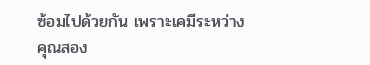ซ้อมไปด้วยกัน เพราะเคมีระหว่างคุณสอง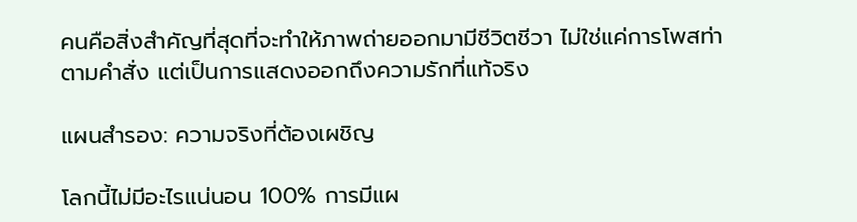คนคือสิ่งสำคัญที่สุดที่จะทำให้ภาพถ่ายออกมามีชีวิตชีวา ไม่ใช่แค่การโพสท่าตามคำสั่ง แต่เป็นการแสดงออกถึงความรักที่แท้จริง

แผนสำรอง: ความจริงที่ต้องเผชิญ

โลกนี้ไม่มีอะไรแน่นอน 100% การมีแผ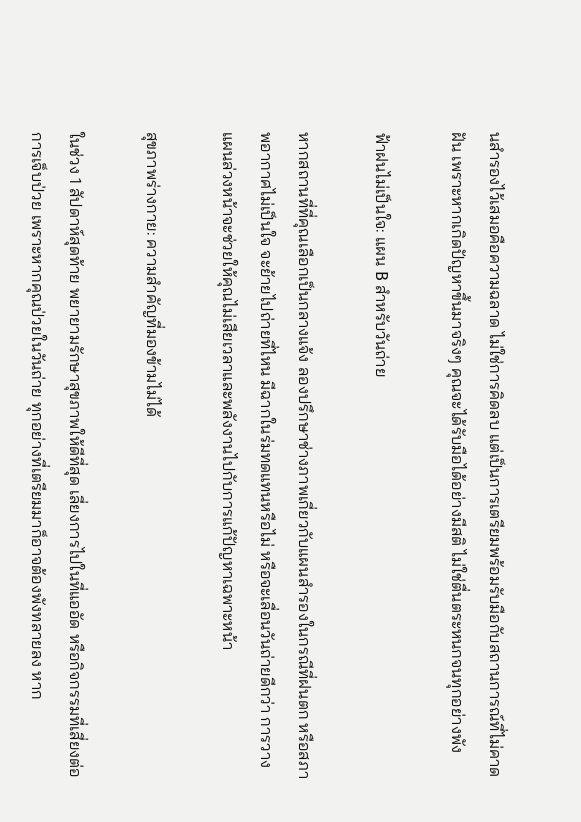นสำรองไว้เสมอคือความฉลาด ไม่ใช่การคิดลบ แต่เป็นการเตรียมพร้อมรับมือกับสถานการณ์ที่ไม่คาดฝัน เพราะหากเกิดปัญหาขึ้นมาจริงๆ คุณจะได้รับมือได้อย่างมีสติ ไม่ใช่ตื่นตระหนกจนทุกอย่างพัง

ฟ้าฝนไม่เป็นใจ: แผน B สำหรับวันถ่าย

หากสถานที่ที่คุณเลือกเป็นกลางแจ้ง ลองปรึกษาช่างภาพเกี่ยวกับแผนสำรองในกรณีที่ฝนตก หรือสภาพอากาศไม่เป็นใจ จะย้ายไปถ่ายที่ไหน มีฉากในร่มทดแทนหรือไม่ หรือจะเลื่อนวันถ่ายดีกว่า การวางแผนล่วงหน้าจะช่วยให้คุณไม่เสียเวลาและพลังงานไปกับการแก้ปัญหาเฉพาะหน้า

สุขภาพร่างกาย: ความสำคัญที่มองข้ามไม่ได้

ในช่วง 1 สัปดาห์สุดท้าย พยายามรักษาสุขภาพให้ดีที่สุด เลี่ยงการไปในที่แออัด หรือกิจกรรมที่เสี่ยงต่อการเจ็บป่วย เพราะหากคุณป่วยในวันถ่าย ทุกอย่างที่เตรียมมาก็อาจต้องพังทลายลง หาก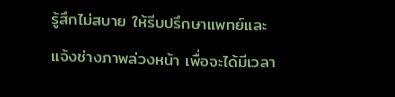รู้สึกไม่สบาย ให้รีบปรึกษาแพทย์และแจ้งช่างภาพล่วงหน้า เพื่อจะได้มีเวลา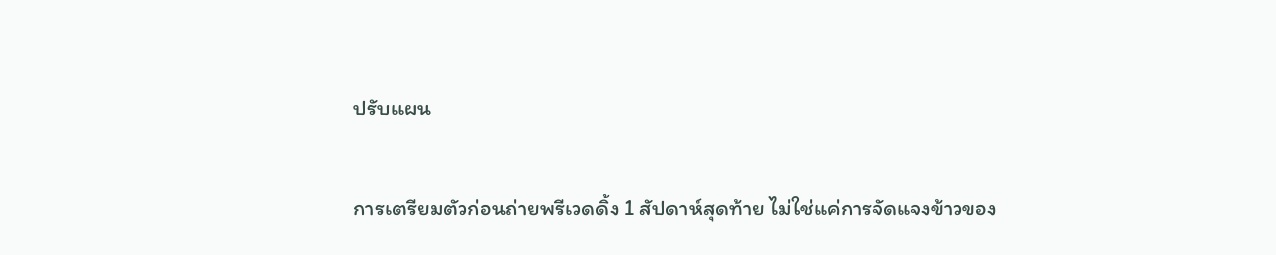ปรับแผน

การเตรียมตัวก่อนถ่ายพรีเวดดิ้ง 1 สัปดาห์สุดท้าย ไม่ใช่แค่การจัดแจงข้าวของ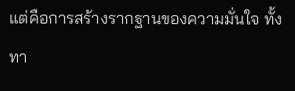แต่คือการสร้างรากฐานของความมั่นใจ ทั้งทา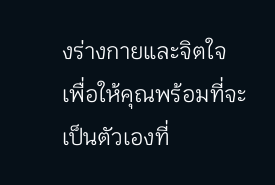งร่างกายและจิตใจ เพื่อให้คุณพร้อมที่จะเป็นตัวเองที่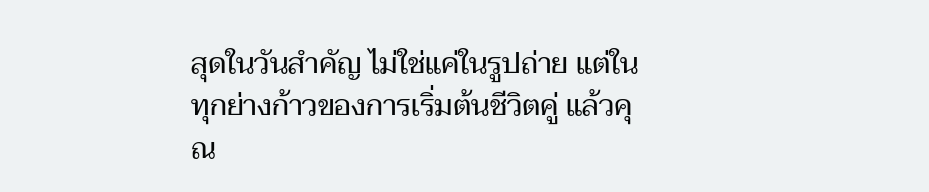สุดในวันสำคัญ ไม่ใช่แค่ในรูปถ่าย แต่ในทุกย่างก้าวของการเริ่มต้นชีวิตคู่ แล้วคุณ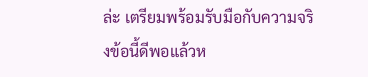ล่ะ เตรียมพร้อมรับมือกับความจริงข้อนี้ดีพอแล้วห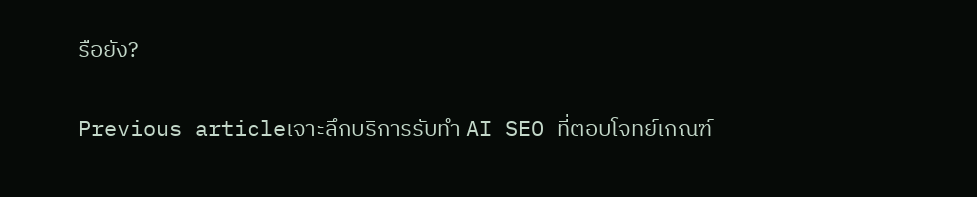รือยัง?

Previous articleเจาะลึกบริการรับทำ AI SEO ที่ตอบโจทย์เกณฑ์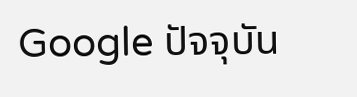Google ปัจจุบัน